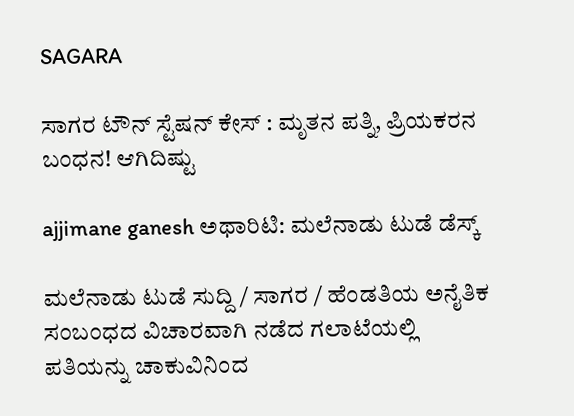SAGARA

ಸಾಗರ ಟೌನ್ ಸ್ಟೆಷನ್ ಕೇಸ್ : ಮೃತನ ಪತ್ನಿ, ಪ್ರಿಯಕರನ ಬಂಧನ! ಆಗಿದಿಷ್ಟು

ajjimane ganesh ಅಥಾರಿಟಿ: ಮಲೆನಾಡು ಟುಡೆ ಡೆಸ್ಕ್

ಮಲೆನಾಡು ಟುಡೆ ಸುದ್ದಿ / ಸಾಗರ / ಹೆಂಡತಿಯ ಅನೈತಿಕ ಸಂಬಂಧದ ವಿಚಾರವಾಗಿ ನಡೆದ ಗಲಾಟೆಯಲ್ಲಿ ಪತಿಯನ್ನು ಚಾಕುವಿನಿಂದ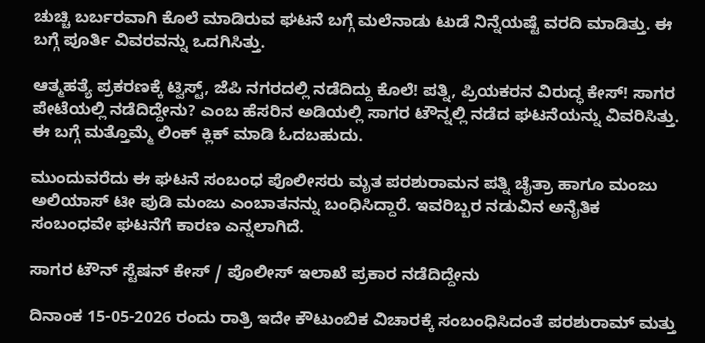ಚುಚ್ಚಿ ಬರ್ಬರವಾಗಿ ಕೊಲೆ ಮಾಡಿರುವ ಘಟನೆ ಬಗ್ಗೆ ಮಲೆನಾಡು ಟುಡೆ ನಿನ್ನೆಯಷ್ಟೆ ವರದಿ ಮಾಡಿತ್ತು. ಈ ಬಗ್ಗೆ ಪೂರ್ತಿ ವಿವರವನ್ನು ಒದಗಿಸಿತ್ತು.

ಆತ್ಮಹತ್ಯೆ ಪ್ರಕರಣಕ್ಕೆ ಟ್ವಿಸ್ಟ್, ಜೆಪಿ ನಗರದಲ್ಲಿ ನಡೆದಿದ್ದು ಕೊಲೆ! ಪತ್ನಿ, ಪ್ರಿಯಕರನ ವಿರುದ್ಧ ಕೇಸ್! ಸಾಗರ ಪೇಟೆಯಲ್ಲಿ ನಡೆದಿದ್ದೇನು? ಎಂಬ ಹೆಸರಿನ ಅಡಿಯಲ್ಲಿ ಸಾಗರ ಟೌನ್ನಲ್ಲಿ ನಡೆದ ಘಟನೆಯನ್ನು ವಿವರಿಸಿತ್ತು. ಈ ಬಗ್ಗೆ ಮತ್ತೊಮ್ಮೆ ಲಿಂಕ್ ಕ್ಲಿಕ್ ಮಾಡಿ ಓದಬಹುದು.

ಮುಂದುವರೆದು ಈ ಘಟನೆ ಸಂಬಂಧ ಪೊಲೀಸರು ಮೃತ ಪರಶುರಾಮನ ಪತ್ನಿ ಚೈತ್ರಾ ಹಾಗೂ ಮಂಜು ಅಲಿಯಾಸ್ ಟೀ ಪುಡಿ ಮಂಜು ಎಂಬಾತನನ್ನು ಬಂಧಿಸಿದ್ದಾರೆ. ಇವರಿಬ್ಬರ ನಡುವಿನ ಅನೈತಿಕ ಸಂಬಂಧವೇ ಘಟನೆಗೆ ಕಾರಣ ಎನ್ನಲಾಗಿದೆ.

ಸಾಗರ ಟೌನ್ ಸ್ಟೆಷನ್ ಕೇಸ್ / ಪೊಲೀಸ್ ಇಲಾಖೆ ಪ್ರಕಾರ ನಡೆದಿದ್ದೇನು

ದಿನಾಂಕ 15-05-2026 ರಂದು ರಾತ್ರಿ ಇದೇ ಕೌಟುಂಬಿಕ ವಿಚಾರಕ್ಕೆ ಸಂಬಂಧಿಸಿದಂತೆ ಪರಶುರಾಮ್ ಮತ್ತು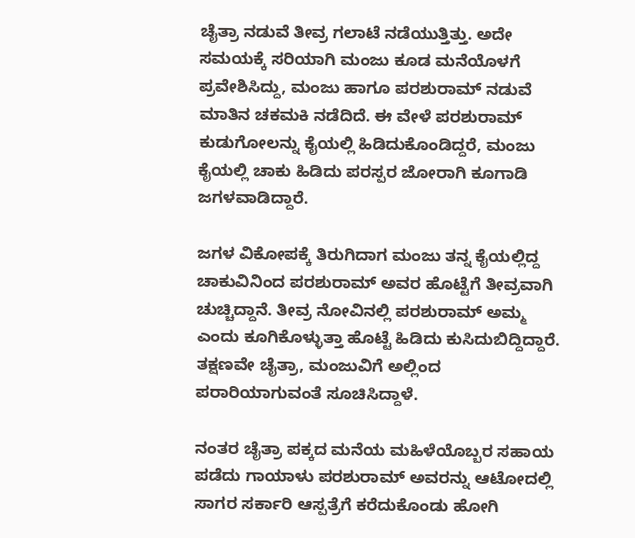ಚೈತ್ರಾ ನಡುವೆ ತೀವ್ರ ಗಲಾಟೆ ನಡೆಯುತ್ತಿತ್ತು. ಅದೇ ಸಮಯಕ್ಕೆ ಸರಿಯಾಗಿ ಮಂಜು ಕೂಡ ಮನೆಯೊಳಗೆ ಪ್ರವೇಶಿಸಿದ್ದು, ಮಂಜು ಹಾಗೂ ಪರಶುರಾಮ್ ನಡುವೆ ಮಾತಿನ ಚಕಮಕಿ ನಡೆದಿದೆ. ಈ ವೇಳೆ ಪರಶುರಾಮ್ ಕುಡುಗೋಲನ್ನು ಕೈಯಲ್ಲಿ ಹಿಡಿದುಕೊಂಡಿದ್ದರೆ, ಮಂಜು ಕೈಯಲ್ಲಿ ಚಾಕು ಹಿಡಿದು ಪರಸ್ಪರ ಜೋರಾಗಿ ಕೂಗಾಡಿ ಜಗಳವಾಡಿದ್ದಾರೆ.

ಜಗಳ ವಿಕೋಪಕ್ಕೆ ತಿರುಗಿದಾಗ ಮಂಜು ತನ್ನ ಕೈಯಲ್ಲಿದ್ದ ಚಾಕುವಿನಿಂದ ಪರಶುರಾಮ್ ಅವರ ಹೊಟ್ಟೆಗೆ ತೀವ್ರವಾಗಿ ಚುಚ್ಚಿದ್ದಾನೆ. ತೀವ್ರ ನೋವಿನಲ್ಲಿ ಪರಶುರಾಮ್ ಅಮ್ಮ ಎಂದು ಕೂಗಿಕೊಳ್ಳುತ್ತಾ ಹೊಟ್ಟೆ ಹಿಡಿದು ಕುಸಿದುಬಿದ್ದಿದ್ದಾರೆ. ತಕ್ಷಣವೇ ಚೈತ್ರಾ, ಮಂಜುವಿಗೆ ಅಲ್ಲಿಂದ ಪರಾರಿಯಾಗುವಂತೆ ಸೂಚಿಸಿದ್ದಾಳೆ.

ನಂತರ ಚೈತ್ರಾ ಪಕ್ಕದ ಮನೆಯ ಮಹಿಳೆಯೊಬ್ಬರ ಸಹಾಯ ಪಡೆದು ಗಾಯಾಳು ಪರಶುರಾಮ್‌ ಅವರನ್ನು ಆಟೋದಲ್ಲಿ ಸಾಗರ ಸರ್ಕಾರಿ ಆಸ್ಪತ್ರೆಗೆ ಕರೆದುಕೊಂಡು ಹೋಗಿ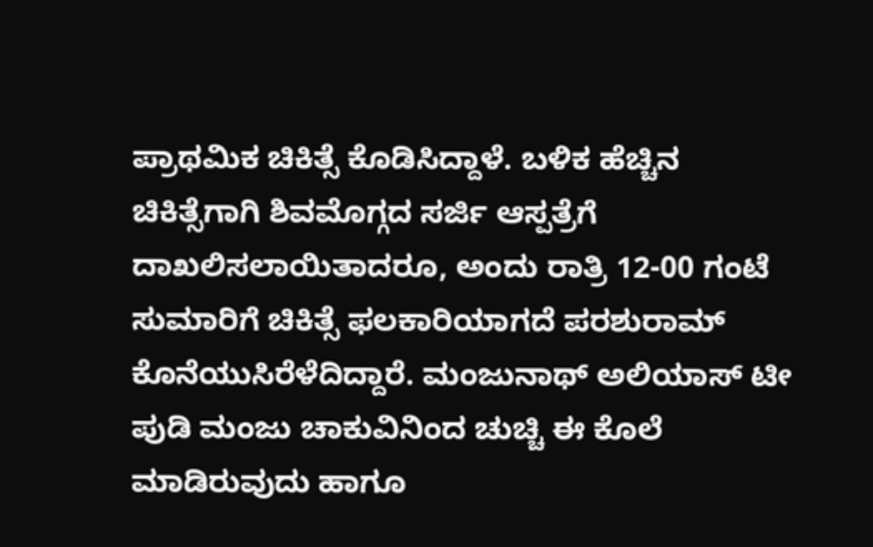ಪ್ರಾಥಮಿಕ ಚಿಕಿತ್ಸೆ ಕೊಡಿಸಿದ್ದಾಳೆ. ಬಳಿಕ ಹೆಚ್ಚಿನ ಚಿಕಿತ್ಸೆಗಾಗಿ ಶಿವಮೊಗ್ಗದ ಸರ್ಜಿ ಆಸ್ಪತ್ರೆಗೆ ದಾಖಲಿಸಲಾಯಿತಾದರೂ, ಅಂದು ರಾತ್ರಿ 12-00 ಗಂಟೆ ಸುಮಾರಿಗೆ ಚಿಕಿತ್ಸೆ ಫಲಕಾರಿಯಾಗದೆ ಪರಶುರಾಮ್ ಕೊನೆಯುಸಿರೆಳೆದಿದ್ದಾರೆ. ಮಂಜುನಾಥ್ ಅಲಿಯಾಸ್ ಟೀ ಪುಡಿ ಮಂಜು ಚಾಕುವಿನಿಂದ ಚುಚ್ಚಿ ಈ ಕೊಲೆ ಮಾಡಿರುವುದು ಹಾಗೂ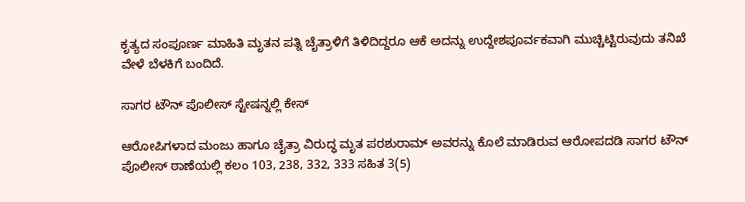ಕೃತ್ಯದ ಸಂಪೂರ್ಣ ಮಾಹಿತಿ ಮೃತನ ಪತ್ನಿ ಚೈತ್ರಾಳಿಗೆ ತಿಳಿದಿದ್ದರೂ ಆಕೆ ಅದನ್ನು ಉದ್ದೇಶಪೂರ್ವಕವಾಗಿ ಮುಚ್ಚಿಟ್ಟಿರುವುದು ತನಿಖೆ ವೇಳೆ ಬೆಳಕಿಗೆ ಬಂದಿದೆ.

ಸಾಗರ ಟೌನ್ ಪೊಲೀಸ್ ಸ್ಟೇಷನ್ನಲ್ಲಿ ಕೇಸ್

ಆರೋಪಿಗಳಾದ ಮಂಜು ಹಾಗೂ ಚೈತ್ರಾ ವಿರುದ್ಧ ಮೃತ ಪರಶುರಾಮ್ ಅವರನ್ನು ಕೊಲೆ ಮಾಡಿರುವ ಆರೋಪದಡಿ ಸಾಗರ ಟೌನ್ ಪೊಲೀಸ್ ಠಾಣೆಯಲ್ಲಿ ಕಲಂ 103, 238, 332, 333 ಸಹಿತ 3(5)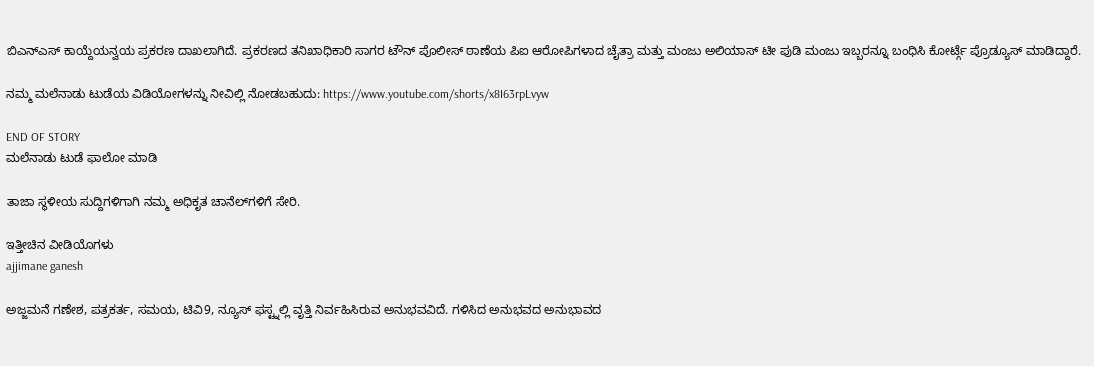ಬಿಎನ್‌ಎಸ್ ಕಾಯ್ದೆಯನ್ವಯ ಪ್ರಕರಣ ದಾಖಲಾಗಿದೆ. ಪ್ರಕರಣದ ತನಿಖಾಧಿಕಾರಿ ಸಾಗರ ಟೌನ್ ಪೊಲೀಸ್ ಠಾಣೆಯ ಪಿಐ ಆರೋಪಿಗಳಾದ ಚೈತ್ರಾ ಮತ್ತು ಮಂಜು ಅಲಿಯಾಸ್ ಟೀ ಪುಡಿ ಮಂಜು ಇಬ್ಬರನ್ನೂ ಬಂಧಿಸಿ ಕೋರ್ಟ್ಗೆ ಪ್ರೊಡ್ಯೂಸ್ ಮಾಡಿದ್ದಾರೆ.

ನಮ್ಮ ಮಲೆನಾಡು ಟುಡೆಯ ವಿಡಿಯೋಗಳನ್ನು ನೀವಿಲ್ಲಿ ನೋಡಬಹುದು: https://www.youtube.com/shorts/x8I63rpLvyw

END OF STORY
ಮಲೆನಾಡು ಟುಡೆ ಫಾಲೋ ಮಾಡಿ

ತಾಜಾ ಸ್ಥಳೀಯ ಸುದ್ದಿಗಳಿಗಾಗಿ ನಮ್ಮ ಅಧಿಕೃತ ಚಾನೆಲ್‌ಗಳಿಗೆ ಸೇರಿ.

ಇತ್ತೀಚಿನ ವೀಡಿಯೊಗಳು
ajjimane ganesh

ಅಜ್ಜಮನೆ ಗಣೇಶ, ಪತ್ರಕರ್ತ, ಸಮಯ, ಟಿವಿ9, ನ್ಯೂಸ್ ಫಸ್ಟ್ನಲ್ಲಿ ವೃತ್ತಿ ನಿರ್ವಹಿಸಿರುವ ಅನುಭವವಿದೆ. ಗಳಿಸಿದ ಅನುಭವದ ಅನುಭಾವದ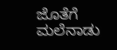ಜೊತೆಗೆ ಮಲೆನಾಡು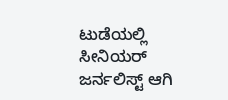ಟುಡೆಯಲ್ಲಿ ಸೀನಿಯರ್ ಜರ್ನಲಿಸ್ಟ್ ಆಗಿ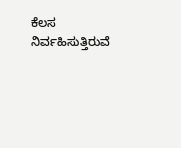ಕೆಲಸ ನಿರ್ವಹಿಸುತ್ತಿರುವೆ